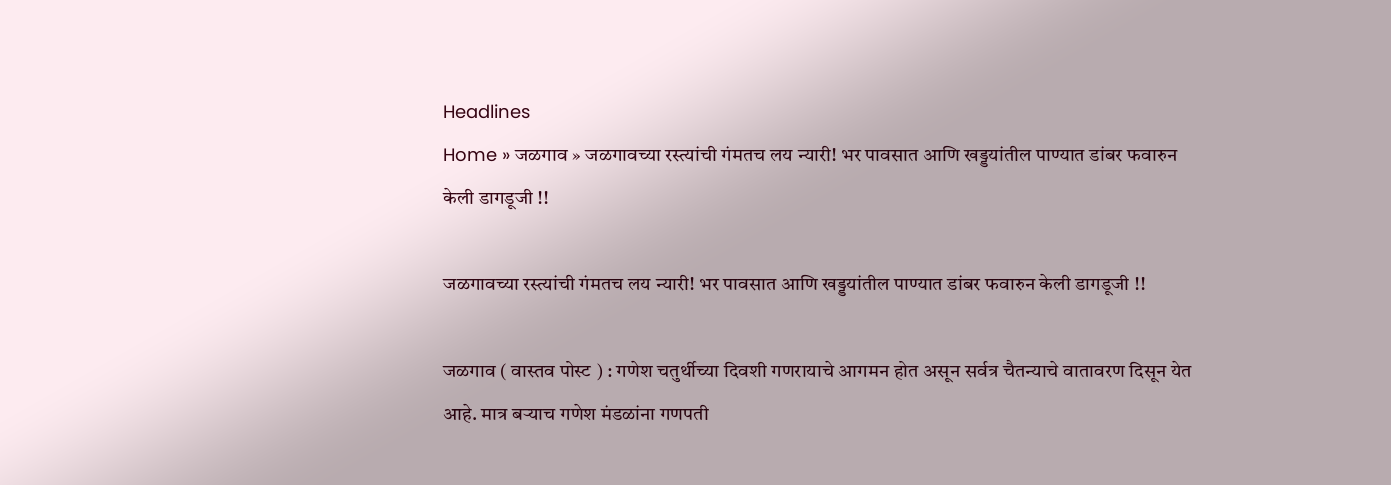Headlines
Home » जळगाव » जळगावच्या रस्त्यांची गंमतच लय न्यारी! भर पावसात आणि खड्डयांतील पाण्यात डांबर फवारुन केली डागडूजी !!

जळगावच्या रस्त्यांची गंमतच लय न्यारी! भर पावसात आणि खड्डयांतील पाण्यात डांबर फवारुन केली डागडूजी !!

जळगाव ( वास्तव पोस्ट ) : गणेश चतुर्थीच्या दिवशी गणरायाचे आगमन होत असून सर्वत्र चैतन्याचे वातावरण दिसून येत आहे. मात्र बऱ्याच गणेश मंडळांना गणपती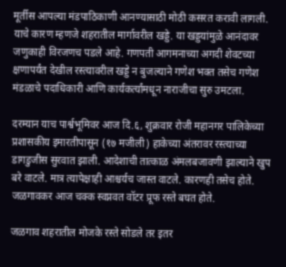मूर्तीस आपल्या मंडपाठिकाणी आनण्यासाठी मोठी कसरत करावी लागली. याचे कारण म्हणजे शहरातील मार्गावरील खड्डे. या खड्डयांमुळे आनंदावर जणुकाही विरजणच पडले आहे. गणपती आगमनाच्या अगदी शेवटच्या क्षणापर्यंत देखील रस्त्यावरील खड्डे न बुजल्याने गणेश भक्त तसेच गणेश मंडळाचे पदाधिकारी आणि कार्यकर्त्यांमधून नाराजीचा सुरु उमटला.

दरम्यान याच पार्श्वभूमिवर आज दि.६, शुक्रवार रोजी महानगर पालिकेच्या प्रशासकीय इमारतीपासून (१७ मजीली) हाकेच्या अंतरावर रस्त्याच्या डागडुजीस सुरवात झाली. आदेशाची तात्काळ अंमलबजावणी झाल्याने खुप बरे वाटले. मात्र त्यापेक्षाही आश्चर्यच जास्त वाटले. कारणही तसेच होते. जळगावकर आज चक्क स्वप्नवत वॉटर प्रूफ रस्ते बघत होते.

जळगाव शहरातील मोजके रस्ते सोडले तर इतर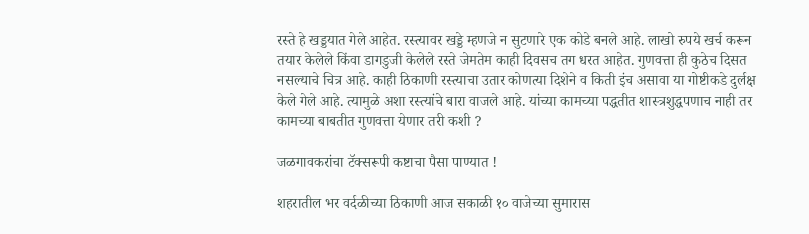रस्ते हे खड्डयात गेले आहेत. रस्त्यावर खड्डे म्हणजे न सुटणारे एक कोडे बनले आहे. लाखो रुपये खर्च करून तयार केलेले किंवा डागडुजी केलेले रस्ते जेमतेम काही दिवसच तग धरत आहेत. गुणवत्ता ही कुठेच दिसत नसल्याचे चित्र आहे. काही ठिकाणी रस्त्याचा उतार कोणत्या दिशेने व किती इंच असावा या गोष्टीकडे दुर्लक्ष केले गेले आहे. त्यामुळे अशा रस्त्यांचे बारा वाजले आहे. यांच्या कामच्या पद्धतीत शास्त्रशुद्धपणाच नाही तर कामच्या बाबतीत गुणवत्ता येणार तरी कशी ?

जळगावकरांचा टॅक्सरूपी कष्टाचा पैसा पाण्यात !

शहरातील भर वर्दळीच्या ठिकाणी आज सकाळी १० वाजेच्या सुमारास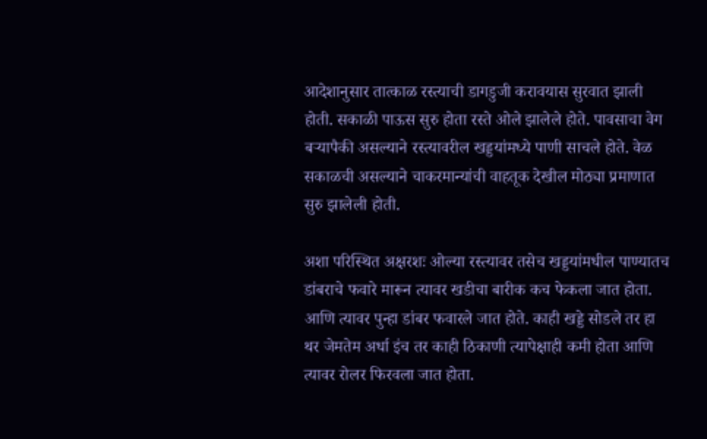आदेशानुसार तात्काळ रस्त्याची डागडुजी करावयास सुरवात झाली होती. सकाळी पाऊस सुरु होता रस्ते ओले झालेले होते. पावसाचा वेग बऱ्यापैकी असल्याने रस्त्यावरील खड्डयांमध्ये पाणी साचले होते. वेळ सकाळची असल्याने चाकरमान्यांची वाहतूक देखील मोठ्या प्रमाणात सुरु झालेली होती.

अशा परिस्थित अक्षरशः ओल्या रस्त्यावर तसेच खड्डयांमधील पाण्यातच डांबराचे फवारे मारून त्यावर खडीचा बारीक कच फेकला जात होता. आणि त्यावर पुन्हा डांबर फवारले जात होते. काही खड्डे सोडले तर हा थर जेमतेम अर्धा इंच तर काही ठिकाणी त्यापेक्षाही कमी होता आणि त्यावर रोलर फिरवला जात होता.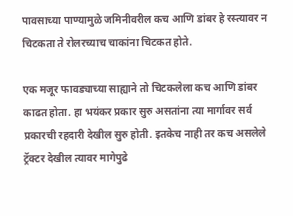पावसाच्या पाण्यामुळे जमिनीवरील कच आणि डांबर हे रस्त्यावर न चिटकता ते रोलरच्याच चाकांना चिटकत होते.

एक मजूर फावड्याच्या साह्याने तो चिटकलेला कच आणि डांबर काढत होता. हा भयंकर प्रकार सुरु असतांना त्या मार्गावर सर्व प्रकारची रहदारी देखील सुरु होती. इतकेच नाही तर कच असलेले ट्रॅक्टर देखील त्यावर मागेपुढे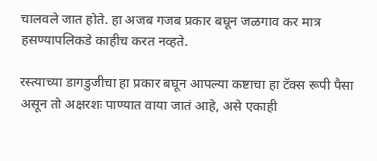चालवले जात होते. हा अजब गजब प्रकार बघून जळगाव कर मात्र हसण्यापलिकडे काहीच करत नव्हते.

रस्त्याच्या डागडुजीचा हा प्रकार बघून आपल्या कष्टाचा हा टॅक्स रूपी पैसा असून तो अक्षरशः पाण्यात वाया जातं आहे, असे एकाही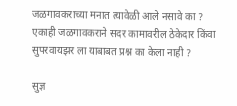जळगावकराच्या मनात त्यावेळी आले नसावे का ? एकाही जळगावकराने सदर कामावरील ठेकेदार किंवा सुपरवायझर ला याबाबत प्रश्न का केला नाही ?

सुज्ञ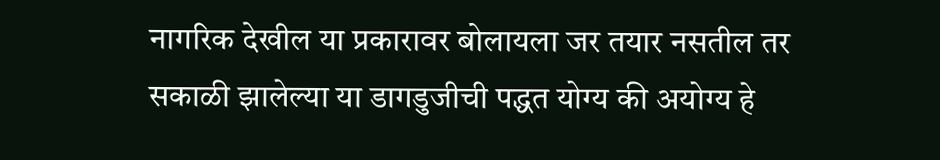नागरिक देखील या प्रकारावर बोलायला जर तयार नसतील तर सकाळी झालेल्या या डागडुजीची पद्धत योग्य की अयोग्य हे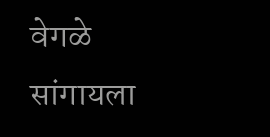वेगळे सांगायला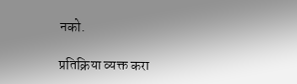नको.

प्रतिक्रिया व्यक्त करा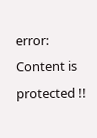error: Content is protected !!